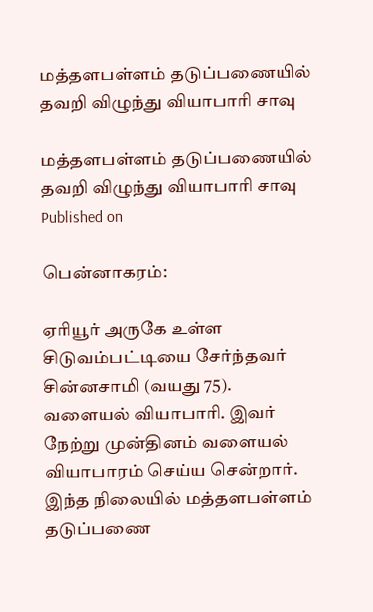மத்தளபள்ளம் தடுப்பணையில் தவறி விழுந்து வியாபாரி சாவு

மத்தளபள்ளம் தடுப்பணையில் தவறி விழுந்து வியாபாரி சாவு
Published on

பென்னாகரம்:

ஏரியூர் அருகே உள்ள சிடுவம்பட்டியை சேர்ந்தவர் சின்னசாமி (வயது 75). வளையல் வியாபாரி. இவர் நேற்று முன்தினம் வளையல் வியாபாரம் செய்ய சென்றார். இந்த நிலையில் மத்தளபள்ளம் தடுப்பணை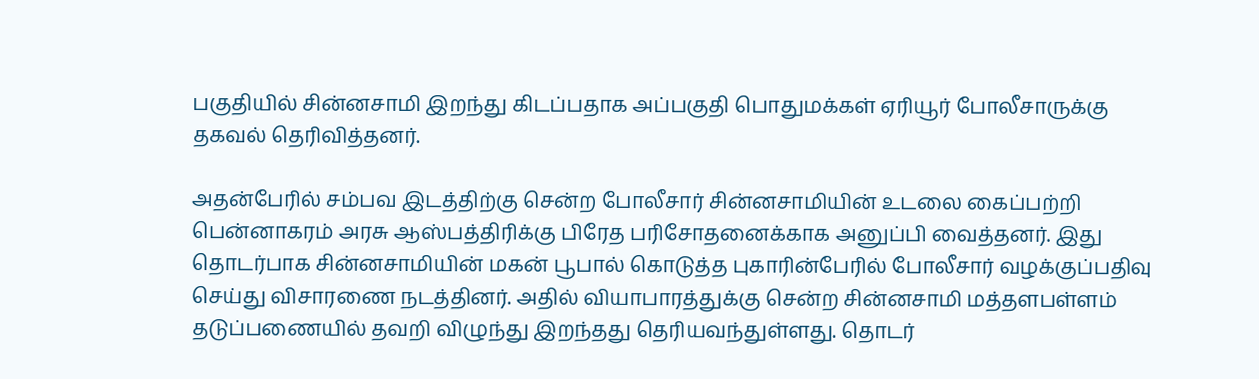பகுதியில் சின்னசாமி இறந்து கிடப்பதாக அப்பகுதி பொதுமக்கள் ஏரியூர் போலீசாருக்கு தகவல் தெரிவித்தனர்.

அதன்பேரில் சம்பவ இடத்திற்கு சென்ற போலீசார் சின்னசாமியின் உடலை கைப்பற்றி பென்னாகரம் அரசு ஆஸ்பத்திரிக்கு பிரேத பரிசோதனைக்காக அனுப்பி வைத்தனர். இது தொடர்பாக சின்னசாமியின் மகன் பூபால் கொடுத்த புகாரின்பேரில் போலீசார் வழக்குப்பதிவு செய்து விசாரணை நடத்தினர். அதில் வியாபாரத்துக்கு சென்ற சின்னசாமி மத்தளபள்ளம் தடுப்பணையில் தவறி விழுந்து இறந்தது தெரியவந்துள்ளது. தொடர்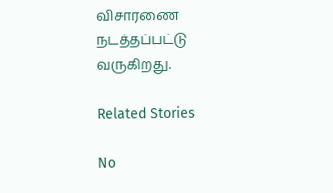விசாரணை நடத்தப்பட்டு வருகிறது.

Related Stories

No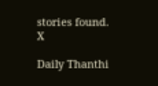stories found.
X

Daily Thanthi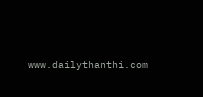www.dailythanthi.com